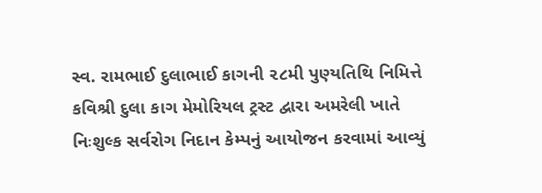સ્વ. રામભાઈ દુલાભાઈ કાગની ૨૮મી પુણ્યતિથિ નિમિત્તે કવિશ્રી દુલા કાગ મેમોરિયલ ટ્રસ્ટ દ્વારા અમરેલી ખાતે નિઃશુલ્ક સર્વરોગ નિદાન કેમ્પનું આયોજન કરવામાં આવ્યું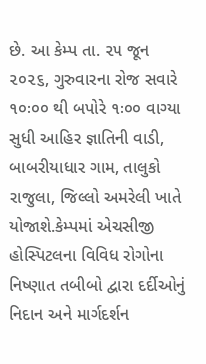છે. આ કેમ્પ તા. ૨૫ જૂન ૨૦૨૬, ગુરુવારના રોજ સવારે ૧૦ઃ૦૦ થી બપોરે ૧ઃ૦૦ વાગ્યા સુધી આહિર જ્ઞાતિની વાડી, બાબરીયાધાર ગામ, તાલુકો રાજુલા, જિલ્લો અમરેલી ખાતે યોજાશે.કેમ્પમાં એચસીજી હોસ્પિટલના વિવિધ રોગોના નિષ્ણાત તબીબો દ્વારા દર્દીઓનું નિદાન અને માર્ગદર્શન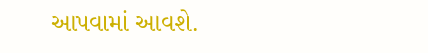આપવામાં આવશે.